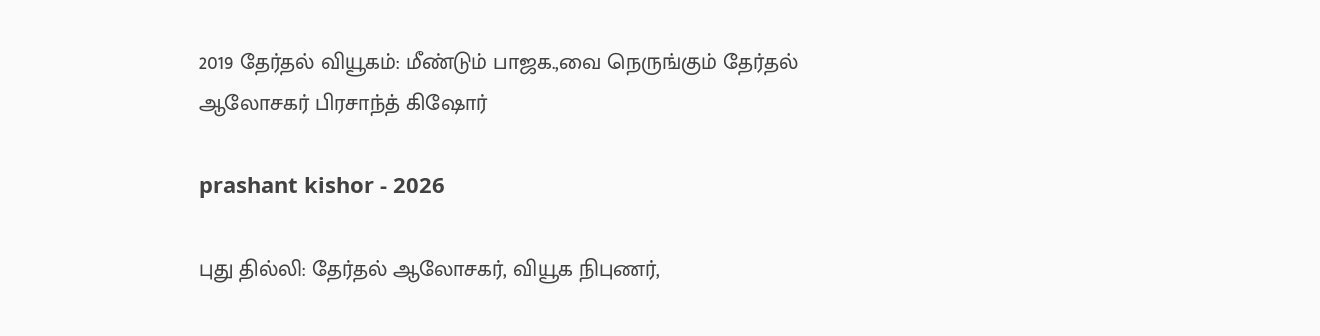2019 தேர்தல் வியூகம்: மீண்டும் பாஜக.,வை நெருங்கும் தேர்தல் ஆலோசகர் பிரசாந்த் கிஷோர்

prashant kishor - 2026

புது தில்லி: தேர்தல் ஆலோசகர், வியூக நிபுணர்,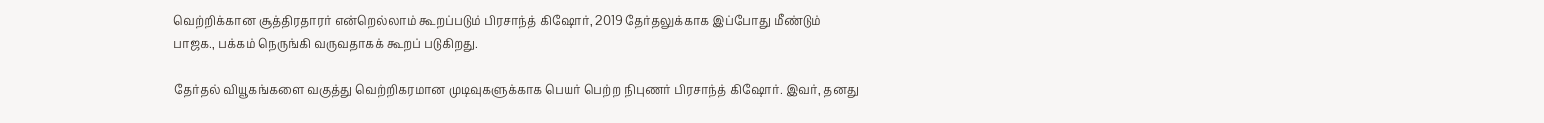வெற்றிக்கான சூத்திரதாரர் என்றெல்லாம் கூறப்படும் பிரசாந்த் கிஷோர், 2019 தேர்தலுக்காக இப்போது மீண்டும் பாஜக., பக்கம் நெருங்கி வருவதாகக் கூறப் படுகிறது.

தேர்தல் வியூகங்களை வகுத்து வெற்றிகரமான முடிவுகளுக்காக பெயர் பெற்ற நிபுணர் பிரசாந்த் கிஷோர். இவர், தனது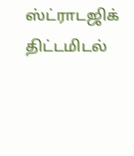ஸ்ட்ராடஜிக் திட்டமிடல்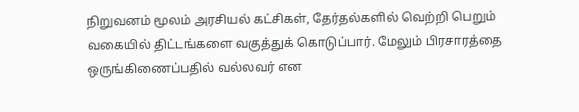நிறுவனம் மூலம் அரசியல் கட்சிகள், தேர்தல்களில் வெற்றி பெறும் வகையில் திட்டங்களை வகுத்துக் கொடுப்பார். மேலும் பிரசாரத்தை ஒருங்கிணைப்பதில் வல்லவர் என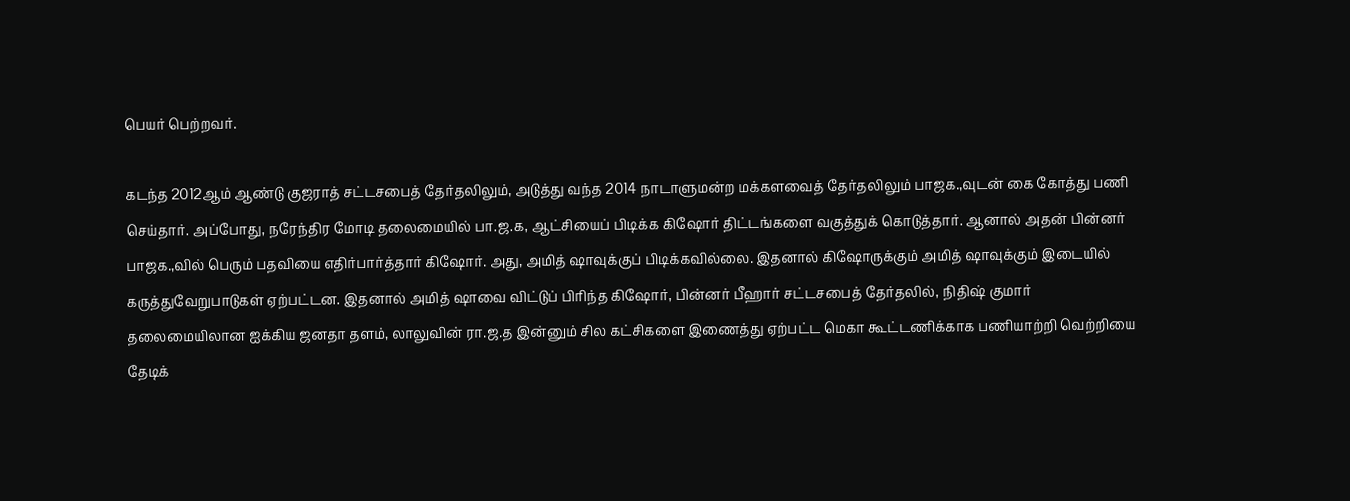பெயர் பெற்றவர்.

கடந்த 2012ஆம் ஆண்டு குஜராத் சட்டசபைத் தேர்தலிலும், அடுத்து வந்த 2014 நாடாளுமன்ற மக்களவைத் தேர்தலிலும் பாஜக.,வுடன் கை கோத்து பணி செய்தார். அப்போது, நரேந்திர மோடி தலைமையில் பா.ஜ.க, ஆட்சியைப் பிடிக்க கிஷோர் திட்டங்களை வகுத்துக் கொடுத்தார். ஆனால் அதன் பின்னர் பாஜக.,வில் பெரும் பதவியை எதிர்பார்த்தார் கிஷோர். அது, அமித் ஷாவுக்குப் பிடிக்கவில்லை. இதனால் கிஷோருக்கும் அமித் ஷாவுக்கும் இடையில் கருத்துவேறுபாடுகள் ஏற்பட்டன. இதனால் அமித் ஷாவை விட்டுப் பிரிந்த கிஷோர், பின்னர் பீஹார் சட்டசபைத் தேர்தலில், நிதிஷ் குமார் தலைமையிலான ஐக்கிய ஜனதா தளம், லாலுவின் ரா.ஜ.த இன்னும் சில கட்சிகளை இணைத்து ஏற்பட்ட மெகா கூட்டணிக்காக பணியாற்றி வெற்றியை தேடிக்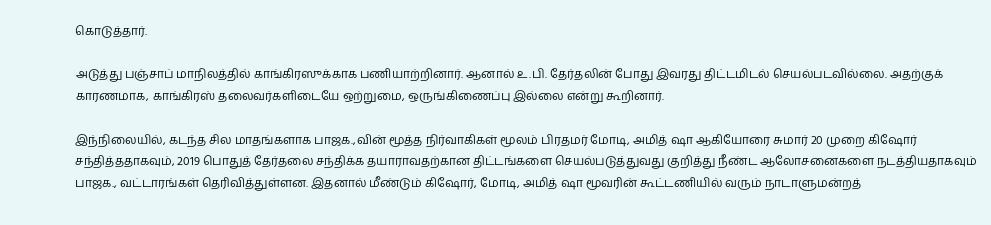கொடுத்தார்.

அடுத்து பஞ்சாப் மாநிலத்தில் காங்கிரஸுக்காக பணியாற்றினார். ஆனால் உ.பி. தேர்தலின் போது இவரது திட்டமிடல் செயல்படவில்லை. அதற்குக் காரணமாக, காங்கிரஸ் தலைவர்களிடையே ஒற்றுமை, ஒருங்கிணைப்பு இல்லை என்று கூறினார்.

இந்நிலையில், கடந்த சில மாதங்களாக பாஜக.,வின் மூத்த நிர்வாகிகள் மூலம் பிரதமர் மோடி, அமித் ஷா ஆகியோரை சுமார் 20 முறை கிஷோர் சந்தித்ததாகவும், 2019 பொதுத் தேர்தலை சந்திக்க தயாராவதற்கான திட்டங்களை செயல்படுத்துவது குறித்து நீண்ட ஆலோசனைகளை நடத்தியதாகவும் பாஜக., வட்டாரங்கள் தெரிவித்துள்ளன. இதனால் மீண்டும் கிஷோர், மோடி, அமித் ஷா மூவரின் கூட்டணியில் வரும் நாடாளுமன்றத்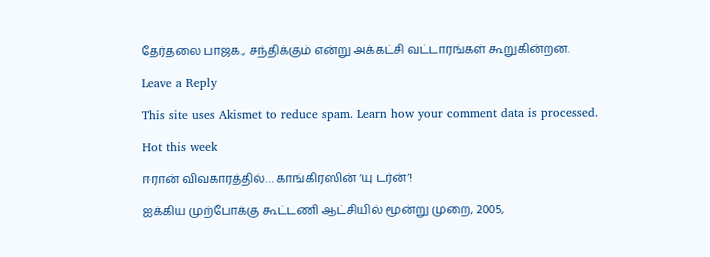தேர்தலை பாஜக., சந்திக்கும் என்று அக்கட்சி வட்டாரங்கள் கூறுகின்றன.

Leave a Reply

This site uses Akismet to reduce spam. Learn how your comment data is processed.

Hot this week

ஈரான் விவகாரத்தில்… காங்கிரஸின் ‘யு டர்ன்’!

ஐக்கிய முற்போக்கு கூட்டணி ஆட்சியில் மூன்று முறை, 2005,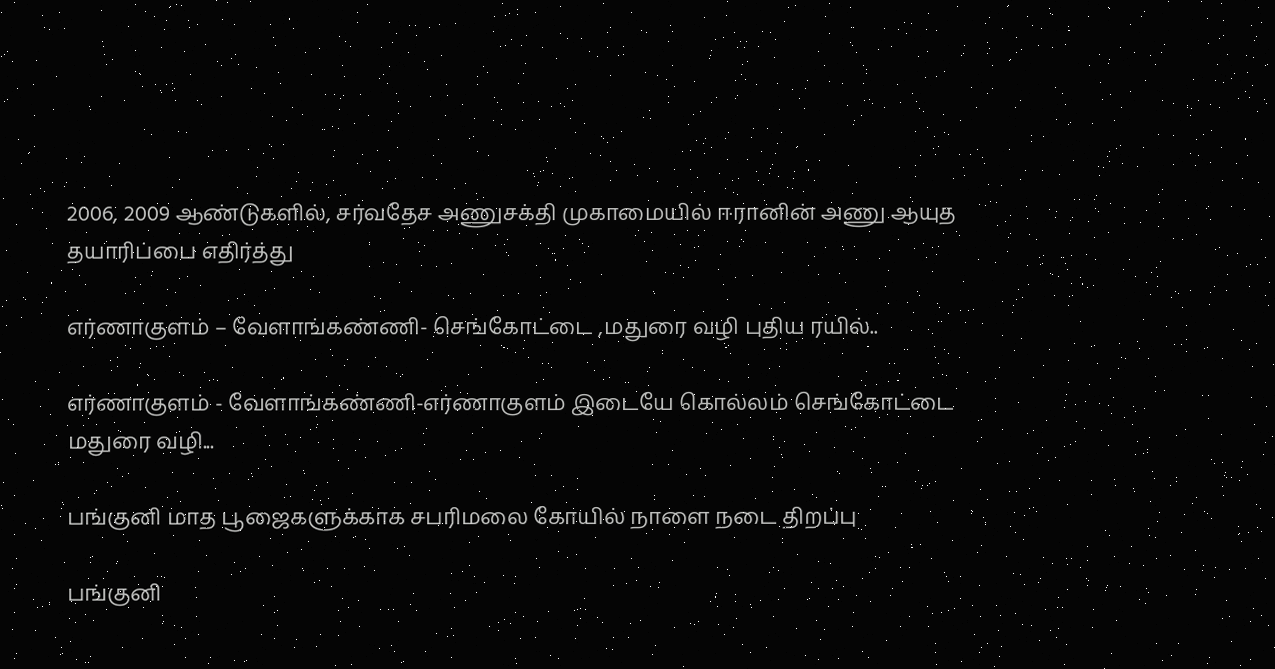2006, 2009 ஆண்டுகளில், சர்வதேச அணுசக்தி முகாமையில் ஈரானின் அணு ஆயுத தயாரிப்பை எதிர்த்து

எர்ணாகுளம் – வேளாங்கண்ணி- செங்கோட்டை ,மதுரை வழி புதிய ரயில்..

எர்ணாகுளம் - வேளாங்கண்ணி-எர்ணாகுளம் இடையே கொல்லம் செங்கோட்டை மதுரை வழி...

பங்குனி மாத பூஜைகளுக்காக சபரிமலை கோயில் நாளை நடை திறப்பு

பங்குனி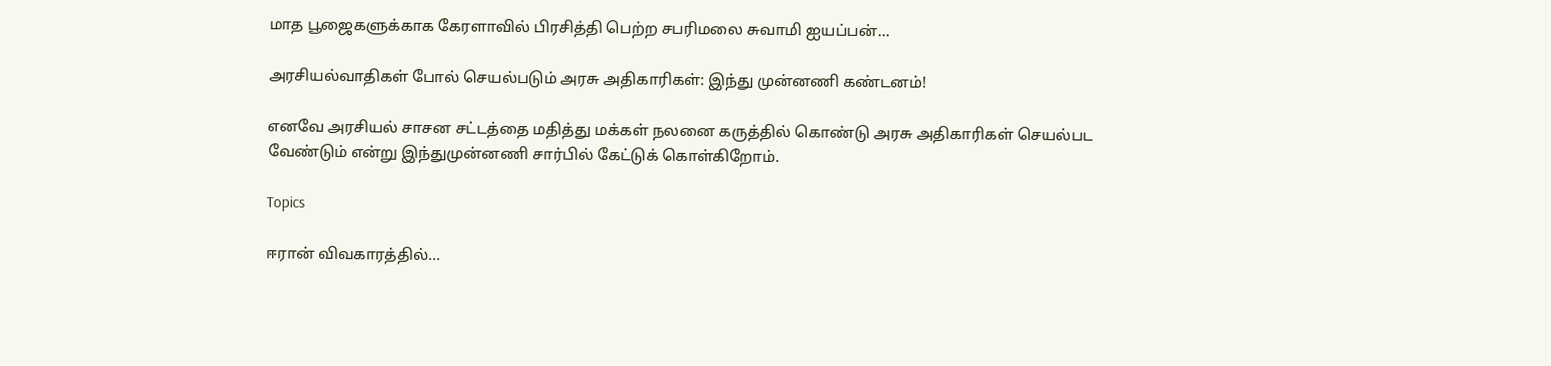மாத பூஜைகளுக்காக கேரளாவில் பிரசித்தி பெற்ற சபரிமலை சுவாமி ஐயப்பன்...

அரசியல்வாதிகள் போல் செயல்படும் அரசு அதிகாரிகள்: இந்து முன்னணி கண்டனம்!

எனவே அரசியல் சாசன சட்டத்தை மதித்து மக்கள் நலனை கருத்தில் கொண்டு அரசு அதிகாரிகள் செயல்பட வேண்டும் என்று இந்துமுன்னணி சார்பில் கேட்டுக் கொள்கிறோம்.

Topics

ஈரான் விவகாரத்தில்…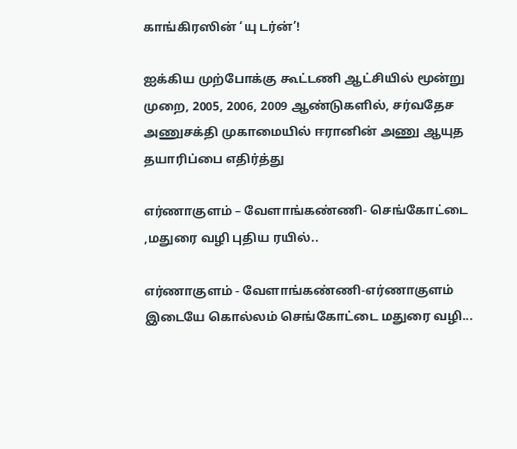காங்கிரஸின் ‘யு டர்ன்’!

ஐக்கிய முற்போக்கு கூட்டணி ஆட்சியில் மூன்று முறை, 2005, 2006, 2009 ஆண்டுகளில், சர்வதேச அணுசக்தி முகாமையில் ஈரானின் அணு ஆயுத தயாரிப்பை எதிர்த்து

எர்ணாகுளம் – வேளாங்கண்ணி- செங்கோட்டை ,மதுரை வழி புதிய ரயில்..

எர்ணாகுளம் - வேளாங்கண்ணி-எர்ணாகுளம் இடையே கொல்லம் செங்கோட்டை மதுரை வழி...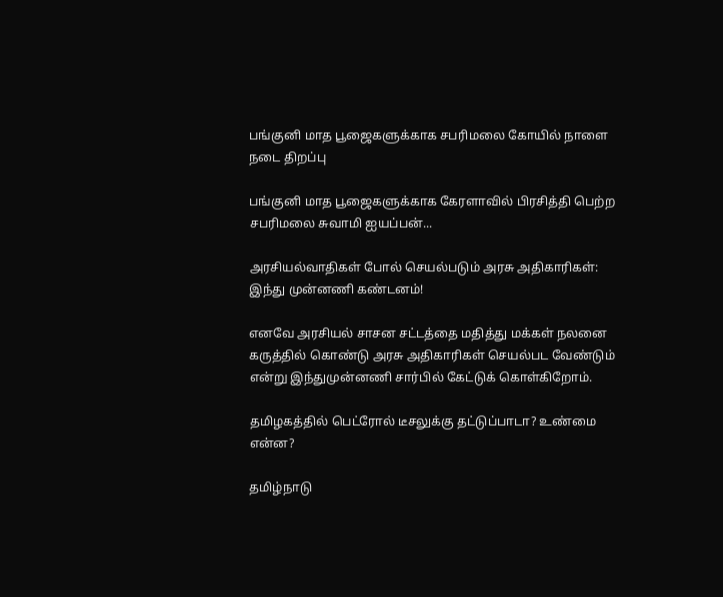பங்குனி மாத பூஜைகளுக்காக சபரிமலை கோயில் நாளை நடை திறப்பு

பங்குனி மாத பூஜைகளுக்காக கேரளாவில் பிரசித்தி பெற்ற சபரிமலை சுவாமி ஐயப்பன்...

அரசியல்வாதிகள் போல் செயல்படும் அரசு அதிகாரிகள்: இந்து முன்னணி கண்டனம்!

எனவே அரசியல் சாசன சட்டத்தை மதித்து மக்கள் நலனை கருத்தில் கொண்டு அரசு அதிகாரிகள் செயல்பட வேண்டும் என்று இந்துமுன்னணி சார்பில் கேட்டுக் கொள்கிறோம்.

தமிழகத்தில் பெட்ரோல் டீசலுக்கு தட்டுப்பாடா? உண்மை என்ன?

தமிழ்நாடு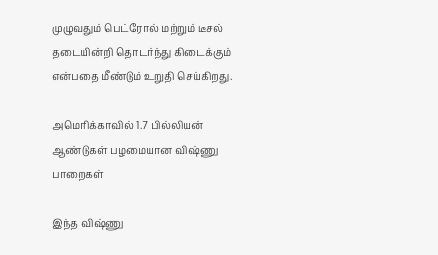முழுவதும் பெட்ரோல் மற்றும் டீசல் தடையின்றி தொடர்ந்து கிடைக்கும் என்பதை மீண்டும் உறுதி செய்கிறது.

அமெரிக்காவில் 1.7 பில்லியன் ஆண்டுகள் பழமையான விஷ்ணு பாறைகள்

இந்த விஷ்ணு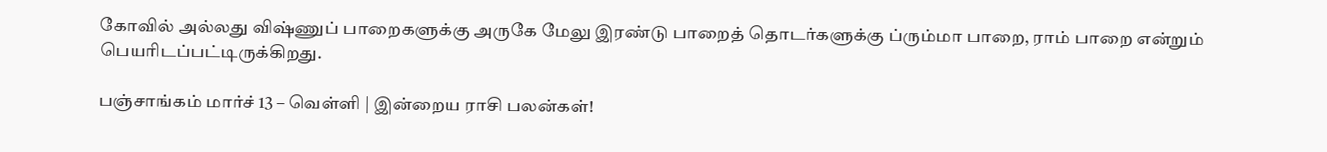கோவில் அல்லது விஷ்ணுப் பாறைகளுக்கு அருகே மேலு இரண்டு பாறைத் தொடர்களுக்கு ப்ரும்மா பாறை, ராம் பாறை என்றும் பெயரிடப்பட்டிருக்கிறது.

பஞ்சாங்கம் மார்ச் 13 – வெள்ளி | இன்றைய ராசி பலன்கள்!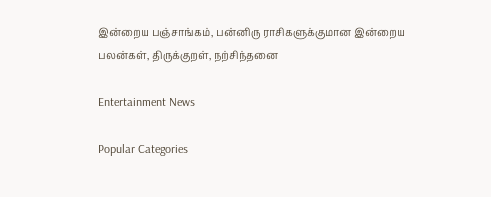இன்றைய பஞ்சாங்கம், பன்னிரு ராசிகளுக்குமான இன்றைய பலன்கள், திருக்குறள், நற்சிந்தனை

Entertainment News

Popular Categories